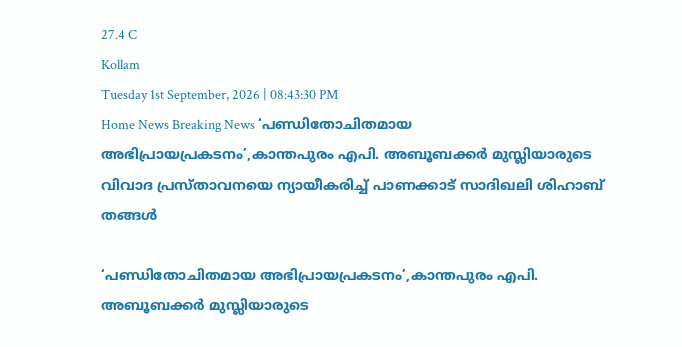27.4 C
Kollam
Tuesday 1st September, 2026 | 08:43:30 PM
Home News Breaking News ‘പണ്ഡിതോചിതമായ അഭിപ്രായപ്രകടനം’,കാന്തപുരം എപി. അബൂബക്കർ മുസ്ലിയാരുടെ വിവാദ പ്രസ്താവനയെ ന്യായീകരിച്ച് പാണക്കാട് സാദിഖലി ശിഹാബ് തങ്ങൾ

‘പണ്ഡിതോചിതമായ അഭിപ്രായപ്രകടനം’,കാന്തപുരം എപി. അബൂബക്കർ മുസ്ലിയാരുടെ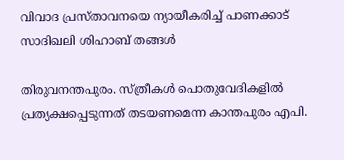വിവാദ പ്രസ്താവനയെ ന്യായീകരിച്ച് പാണക്കാട് സാദിഖലി ശിഹാബ് തങ്ങൾ

തിരുവനന്തപുരം. സ്ത്രീകൾ പൊതുവേദികളിൽ പ്രത്യക്ഷപ്പെടുന്നത് തടയണമെന്ന കാന്തപുരം എപി.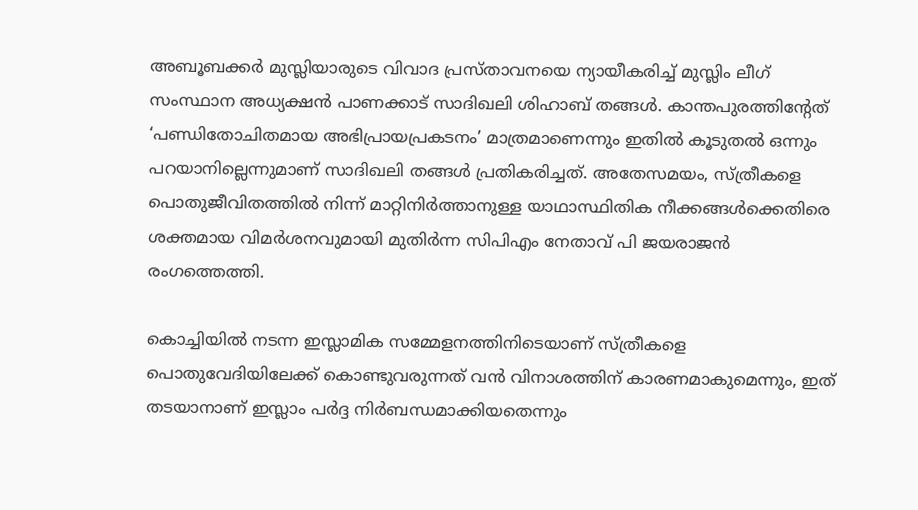അബൂബക്കർ മുസ്ലിയാരുടെ വിവാദ പ്രസ്താവനയെ ന്യായീകരിച്ച് മുസ്ലിം ലീഗ് സംസ്ഥാന അധ്യക്ഷൻ പാണക്കാട് സാദിഖലി ശിഹാബ് തങ്ങൾ. കാന്തപുരത്തിന്റേത് ‘പണ്ഡിതോചിതമായ അഭിപ്രായപ്രകടനം’ മാത്രമാണെന്നും ഇതിൽ കൂടുതൽ ഒന്നും പറയാനില്ലെന്നുമാണ് സാദിഖലി തങ്ങൾ പ്രതികരിച്ചത്. അതേസമയം, സ്ത്രീകളെ പൊതുജീവിതത്തിൽ നിന്ന് മാറ്റിനിർത്താനുള്ള യാഥാസ്ഥിതിക നീക്കങ്ങൾക്കെതിരെ ശക്തമായ വിമർശനവുമായി മുതിർന്ന സിപിഎം നേതാവ് പി ജയരാജൻ രംഗത്തെത്തി.

കൊച്ചിയിൽ നടന്ന ഇസ്ലാമിക സമ്മേളനത്തിനിടെയാണ് സ്ത്രീകളെ പൊതുവേദിയിലേക്ക് കൊണ്ടുവരുന്നത് വൻ വിനാശത്തിന് കാരണമാകുമെന്നും, ഇത് തടയാനാണ് ഇസ്ലാം പർദ്ദ നിർബന്ധമാക്കിയതെന്നും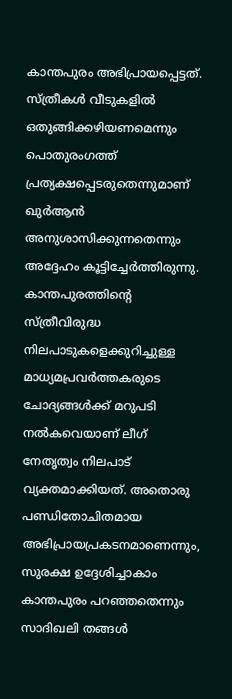കാന്തപുരം അഭിപ്രായപ്പെട്ടത്. സ്ത്രീകൾ വീടുകളിൽ ഒതുങ്ങിക്കഴിയണമെന്നും പൊതുരംഗത്ത് പ്രത്യക്ഷപ്പെടരുതെന്നുമാണ് ഖുർആൻ അനുശാസിക്കുന്നതെന്നും അദ്ദേഹം കൂട്ടിച്ചേർത്തിരുന്നു. കാന്തപുരത്തിന്റെ സ്ത്രീവിരുദ്ധ നിലപാടുകളെക്കുറിച്ചുള്ള മാധ്യമപ്രവർത്തകരുടെ ചോദ്യങ്ങൾക്ക് മറുപടി നൽകവെയാണ് ലീഗ് നേതൃത്വം നിലപാട് വ്യക്തമാക്കിയത്. അതൊരു പണ്ഡിതോചിതമായ അഭിപ്രായപ്രകടനമാണെന്നും, സുരക്ഷ ഉദ്ദേശിച്ചാകാം കാന്തപുരം പറഞ്ഞതെന്നും സാദിഖലി തങ്ങൾ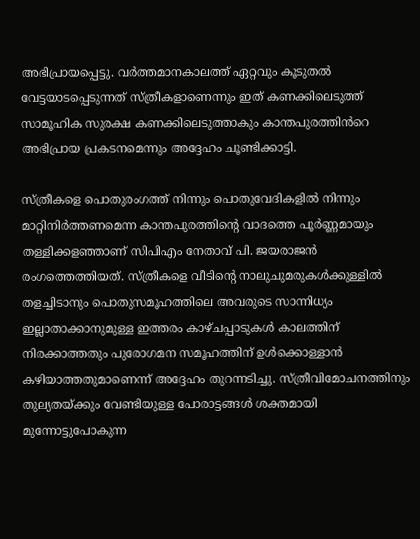അഭിപ്രായപ്പെട്ടു. വർത്തമാനകാലത്ത് ഏറ്റവും കൂടുതൽ വേട്ടയാടപ്പെടുന്നത് സ്ത്രീകളാണെന്നും ഇത് കണക്കിലെടുത്ത് സാമൂഹിക സുരക്ഷ കണക്കിലെടുത്താകും കാന്തപുരത്തിൻറെ അഭിപ്രായ പ്രകടനമെന്നും അദ്ദേഹം ചൂണ്ടിക്കാട്ടി.

സ്ത്രീകളെ പൊതുരംഗത്ത് നിന്നും പൊതുവേദികളിൽ നിന്നും മാറ്റിനിർത്തണമെന്ന കാന്തപുരത്തിന്റെ വാദത്തെ പൂർണ്ണമായും തള്ളിക്കളഞ്ഞാണ് സിപിഎം നേതാവ് പി. ജയരാജൻ രംഗത്തെത്തിയത്. സ്ത്രീകളെ വീടിന്റെ നാലുചുമരുകൾക്കുള്ളിൽ തളച്ചിടാനും പൊതുസമൂഹത്തിലെ അവരുടെ സാന്നിധ്യം ഇല്ലാതാക്കാനുമുള്ള ഇത്തരം കാഴ്ചപ്പാടുകൾ കാലത്തിന് നിരക്കാത്തതും പുരോഗമന സമൂഹത്തിന് ഉൾക്കൊള്ളാൻ കഴിയാത്തതുമാണെന്ന് അദ്ദേഹം തുറന്നടിച്ചു. സ്ത്രീവിമോചനത്തിനും തുല്യതയ്ക്കും വേണ്ടിയുള്ള പോരാട്ടങ്ങൾ ശക്തമായി മുന്നോട്ടുപോകുന്ന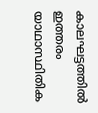കാലഘട്ടത്തിൽ ഇത്തരം യാഥാസ്ഥിതിക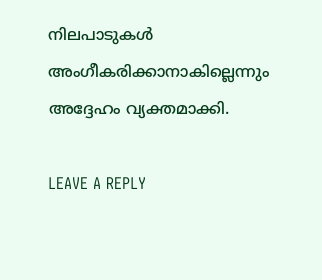നിലപാടുകൾ അംഗീകരിക്കാനാകില്ലെന്നും അദ്ദേഹം വ്യക്തമാക്കി.

LEAVE A REPLY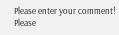Please enter your comment!
Please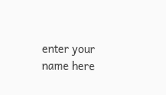enter your name here